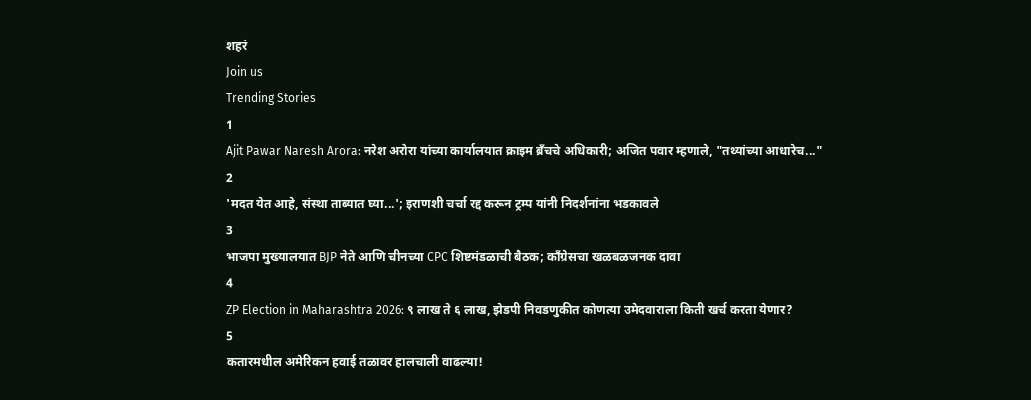शहरं
Join us
Trending Stories
1
Ajit Pawar Naresh Arora: नरेश अरोरा यांच्या कार्यालयात क्राइम ब्रँचचे अधिकारी; अजित पवार म्हणाले, "तथ्यांच्या आधारेच..."
2
'मदत येत आहे, संस्था ताब्यात घ्या...'; इराणशी चर्चा रद्द करून ट्रम्प यांनी निदर्शनांना भडकावले
3
भाजपा मुख्यालयात BJP नेते आणि चीनच्या CPC शिष्टमंडळाची बैठक; काँग्रेसचा खळबळजनक दावा
4
ZP Election in Maharashtra 2026: ९ लाख ते ६ लाख, झेडपी निवडणुकीत कोणत्या उमेदवाराला किती खर्च करता येणार?
5
कतारमधील अमेरिकन हवाई तळावर हालचाली वाढल्या!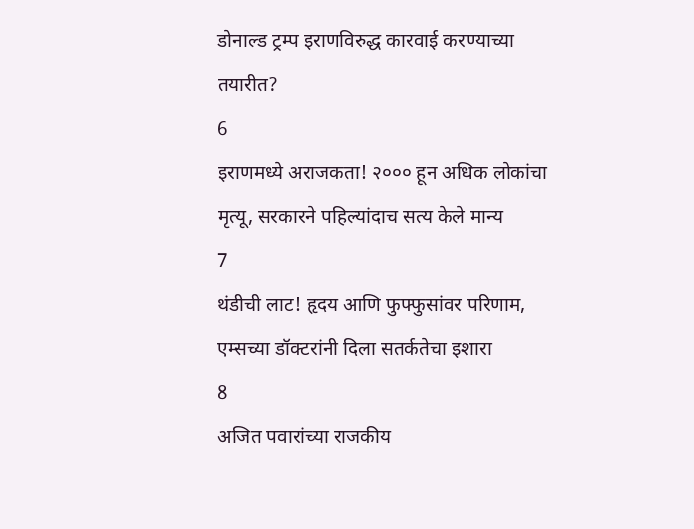डोनाल्ड ट्रम्प इराणविरुद्ध कारवाई करण्याच्या तयारीत?
6
इराणमध्ये अराजकता! २००० हून अधिक लोकांचा मृत्यू, सरकारने पहिल्यांदाच सत्य केले मान्य
7
थंडीची लाट! हृदय आणि फुफ्फुसांवर परिणाम, एम्सच्या डॉक्टरांनी दिला सतर्कतेचा इशारा
8
अजित पवारांच्या राजकीय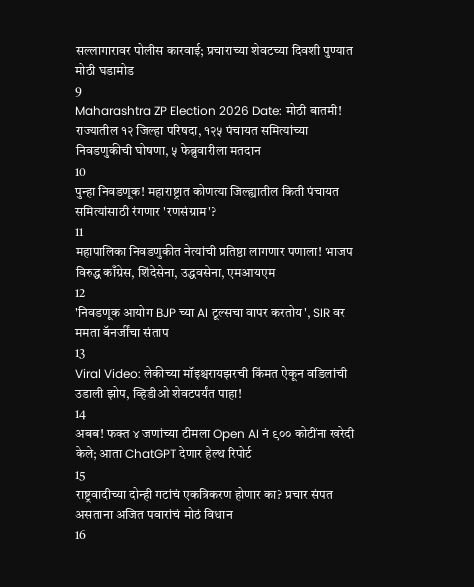सल्लागारावर पोलीस कारवाई; प्रचाराच्या शेवटच्या दिवशी पुण्यात मोठी घडामोड
9
Maharashtra ZP Election 2026 Date: मोठी बातमी! राज्यातील १२ जिल्हा परिषदा, १२५ पंचायत समित्यांच्या निवडणुकीची घोषणा, ५ फेब्रुवारीला मतदान
10
पुन्हा निवडणूक! महाराष्ट्रात कोणत्या जिल्ह्यातील किती पंचायत समित्यांसाठी रंगणार 'रणसंग्राम'?
11
महापालिका निवडणुकीत नेत्यांची प्रतिष्ठा लागणार पणाला! भाजप विरुद्ध काँग्रेस, शिंदेसेना, उद्धवसेना, एमआयएम
12
'निवडणूक आयोग BJP च्या AI टूल्सचा वापर करतोय', SIR वर ममता बॅनर्जींचा संताप
13
Viral Video: लेकीच्या मॉइश्चरायझरची किंमत ऐकून वडिलांची उडाली झोप, व्हिडीओ शेवटपर्यंत पाहा!
14
अबब! फक्त ४ जणांच्या टीमला Open AI नं ९०० कोटींना खरेदी केले; आता ChatGPT देणार हेल्थ रिपोर्ट
15
राष्ट्रवादीच्या दोन्ही गटांचं एकत्रिकरण होणार का? प्रचार संपत असताना अजित पवारांचं मोठं विधान
16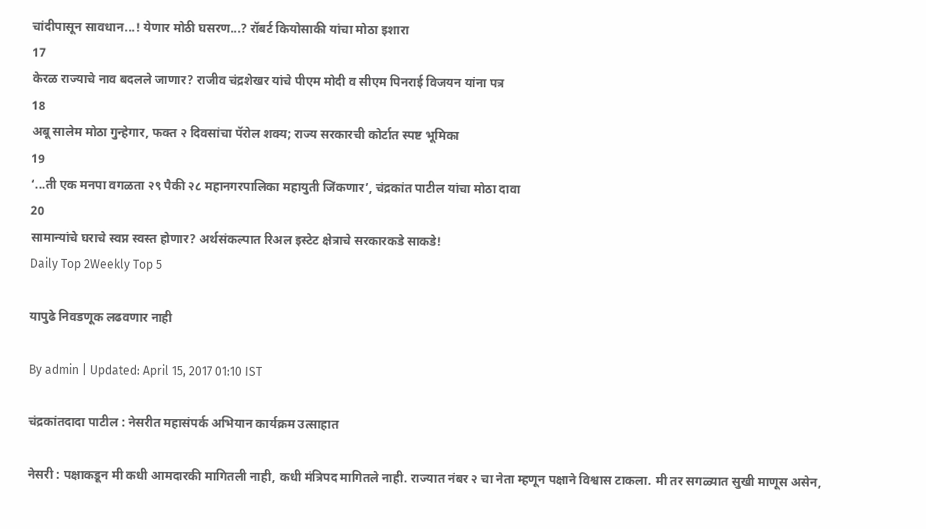चांदीपासून सावधान...! येणार मोठी घसरण...? रॉबर्ट कियोसाकी यांचा मोठा इशारा
17
केरळ राज्याचे नाव बदलले जाणार? राजीव चंद्रशेखर यांचे पीएम मोदी व सीएम पिनराई विजयन यांना पत्र
18
अबू सालेम मोठा गुन्हेगार, फक्त २ दिवसांचा पॅरोल शक्य; राज्य सरकारची कोर्टात स्पष्ट भूमिका
19
‘...ती एक मनपा वगळता २९ पैकी २८ महानगरपालिका महायुती जिंकणार’, चंद्रकांत पाटील यांचा मोठा दावा
20
सामान्यांचे घराचे स्वप्न स्वस्त होणार? अर्थसंकल्पात रिअल इस्टेट क्षेत्राचे सरकारकडे साकडे!
Daily Top 2Weekly Top 5

यापुढे निवडणूक लढवणार नाही

By admin | Updated: April 15, 2017 01:10 IST

चंद्रकांतदादा पाटील : नेसरीत महासंपर्क अभियान कार्यक्रम उत्साहात

नेसरी : पक्षाकडून मी कधी आमदारकी मागितली नाही, कधी मंत्रिपद मागितले नाही. राज्यात नंबर २ चा नेता म्हणून पक्षाने विश्वास टाकला. मी तर सगळ्यात सुखी माणूस असेन,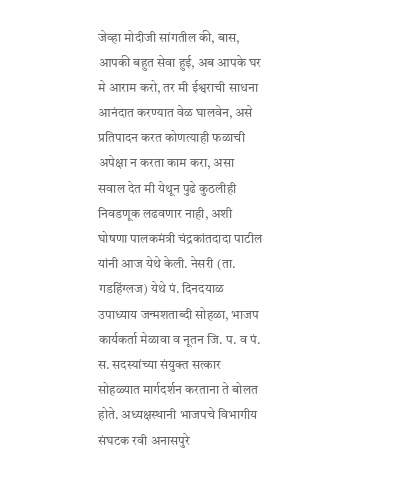जेव्हा मोदीजी सांगतील की, बास, आपकी बहुत सेवा हुई, अब आपके घर मे आराम करो, तर मी ईश्वराची साधना आनंदात करण्यात वेळ घालवेन, असे प्रतिपादन करत कोणत्याही फळाची अपेक्षा न करता काम करा, असा सवाल देत मी येथून पुढे कुठलीही निवडणूक लढवणार नाही, अशी घोषणा पालकमंत्री चंद्रकांतदादा पाटील यांनी आज येथे केली. नेसरी (ता. गडहिंग्लज) येथे पं. दिनदयाळ उपाध्याय जन्मशताब्दी सोहळा, भाजप कार्यकर्ता मेळावा व नूतन जि. प. व पं. स. सदस्यांच्या संयुक्त सत्कार सोहळ्यात मार्गदर्शन करताना ते बोलत होते. अध्यक्षस्थानी भाजपचे विभागीय संघटक रवी अनासपुरे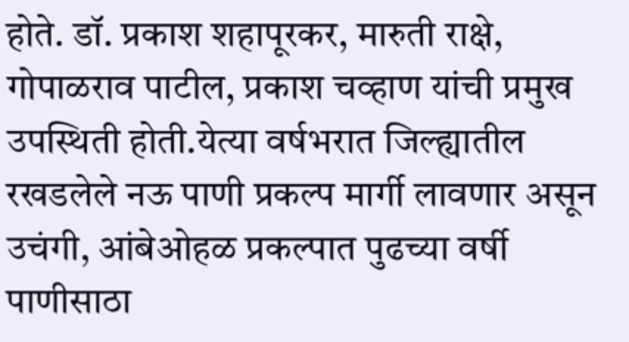होते. डॉ. प्रकाश शहापूरकर, मारुती राक्षे, गोपाळराव पाटील, प्रकाश चव्हाण यांची प्रमुख उपस्थिती होती.येत्या वर्षभरात जिल्ह्यातील रखडलेले नऊ पाणी प्रकल्प मार्गी लावणार असून उचंगी, आंबेओहळ प्रकल्पात पुढच्या वर्षी पाणीसाठा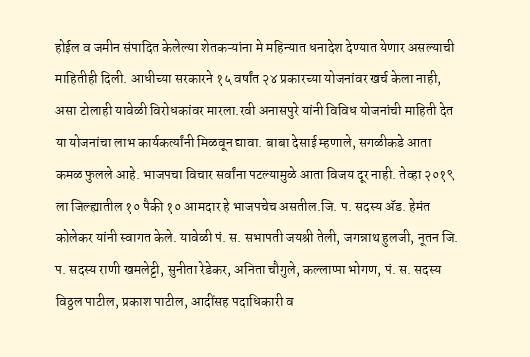होईल व जमीन संपादित केलेल्या शेतकऱ्यांना मे महिन्यात धनादेश देण्यात येणार असल्याची माहितीही दिली. आधीच्या सरकारने १५ वर्षांत २४ प्रकारच्या योजनांवर खर्च केला नाही, असा टोलाही यावेळी विरोधकांवर मारला.रवी अनासपुरे यांनी विविध योजनांची माहिती देत या योजनांचा लाभ कार्यकर्त्यांनी मिळवून द्यावा. बाबा देसाई म्हणाले, सगळीकडे आता कमळ फुलले आहे. भाजपचा विचार सर्वांना पटल्यामुळे आता विजय दूर नाही. तेव्हा २०१९ ला जिल्ह्यातील १० पैकी १० आमदार हे भाजपचेच असतील.जि. प. सदस्य अ‍ॅड. हेमंत कोलेकर यांनी स्वागत केले. यावेळी पं. स. सभापती जयश्री तेली, जगन्नाथ हुलजी, नूतन जि. प. सदस्य राणी खमलेट्टी, सुनीता रेडेकर, अनिता चौगुले, कल्लाप्पा भोगण, पं. स. सदस्य विठ्ठल पाटील, प्रकाश पाटील, आदींसह पदाधिकारी व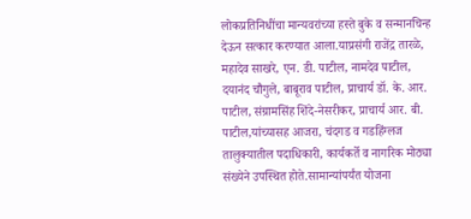लोकप्रतिनिधींचा मान्यवरांच्या हस्ते बुके व सन्मानचिन्ह देऊन सत्कार करण्यात आला.याप्रसंगी राजेंद्र तारळे, महादेव साखरे, एन. डी. पाटील, नामदेव पाटील, दयानंद चौगुले, बाबूराव पाटील, प्राचार्य डॉ. के. आर. पाटील, संग्रामसिंह शिंदे-नेसरीकर, प्राचार्य आर. बी. पाटील,यांच्यासह आजरा, चंदगड व गडहिंग्लज तालुक्यातील पदाधिकारी, कार्यकर्ते व नागरिक मोठ्या संख्येने उपस्थित होते.सामान्यांपर्यंत योजना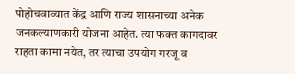पोहोचवाव्यात केंद्र आणि राज्य शासनाच्या अनेक जनकल्याणकारी योजना आहेत. त्या फक्त कागदावर राहता कामा नयेत, तर त्याचा उपयोग गरजू व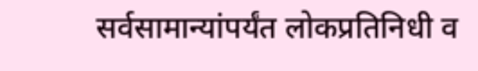सर्वसामान्यांपर्यंत लोकप्रतिनिधी व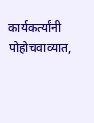कार्यकर्त्यांनी पोहोचवाव्यात,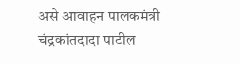असे आवाहन पालकमंत्री चंद्रकांतदादा पाटील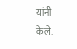यांनी केले.